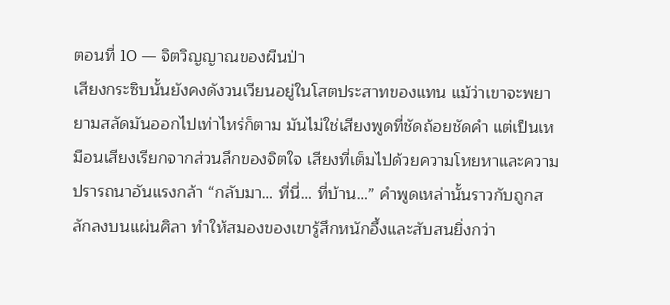ตอนที่ 10 — จิตวิญญาณของผืนป่า
เสียงกระซิบนั้นยังคงดังวนเวียนอยู่ในโสตประสาทของแทน แม้ว่าเขาจะพยายามสลัดมันออกไปเท่าไหร่ก็ตาม มันไม่ใช่เสียงพูดที่ชัดถ้อยชัดคำ แต่เป็นเหมือนเสียงเรียกจากส่วนลึกของจิตใจ เสียงที่เต็มไปด้วยความโหยหาและความปรารถนาอันแรงกล้า “กลับมา… ที่นี่… ที่บ้าน…” คำพูดเหล่านั้นราวกับถูกสลักลงบนแผ่นศิลา ทำให้สมองของเขารู้สึกหนักอึ้งและสับสนยิ่งกว่า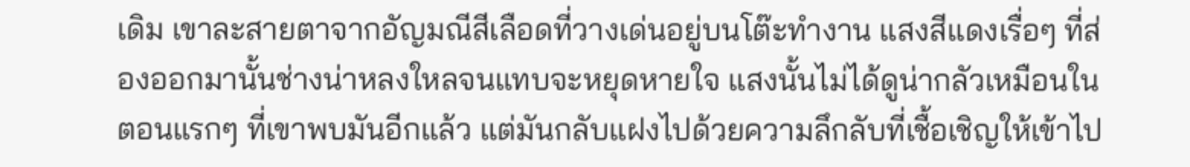เดิม เขาละสายตาจากอัญมณีสีเลือดที่วางเด่นอยู่บนโต๊ะทำงาน แสงสีแดงเรื่อๆ ที่ส่องออกมานั้นช่างน่าหลงใหลจนแทบจะหยุดหายใจ แสงนั้นไม่ได้ดูน่ากลัวเหมือนในตอนแรกๆ ที่เขาพบมันอีกแล้ว แต่มันกลับแฝงไปด้วยความลึกลับที่เชื้อเชิญให้เข้าไป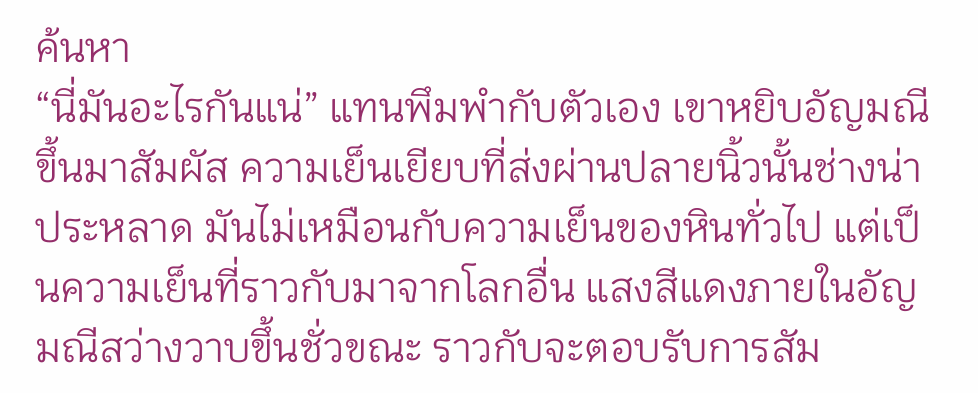ค้นหา
“นี่มันอะไรกันแน่” แทนพึมพำกับตัวเอง เขาหยิบอัญมณีขึ้นมาสัมผัส ความเย็นเยียบที่ส่งผ่านปลายนิ้วนั้นช่างน่าประหลาด มันไม่เหมือนกับความเย็นของหินทั่วไป แต่เป็นความเย็นที่ราวกับมาจากโลกอื่น แสงสีแดงภายในอัญมณีสว่างวาบขึ้นชั่วขณะ ราวกับจะตอบรับการสัม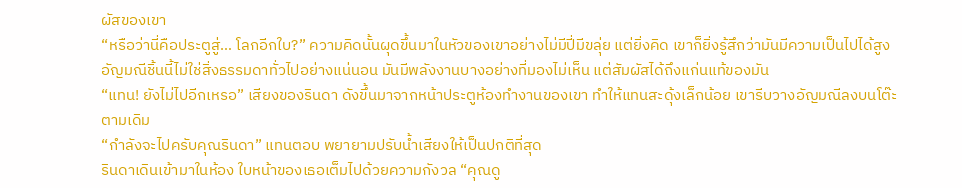ผัสของเขา
“หรือว่านี่คือประตูสู่… โลกอีกใบ?” ความคิดนั้นผุดขึ้นมาในหัวของเขาอย่างไม่มีปี่มีขลุ่ย แต่ยิ่งคิด เขาก็ยิ่งรู้สึกว่ามันมีความเป็นไปได้สูง อัญมณีชิ้นนี้ไม่ใช่สิ่งธรรมดาทั่วไปอย่างแน่นอน มันมีพลังงานบางอย่างที่มองไม่เห็น แต่สัมผัสได้ถึงแก่นแท้ของมัน
“แทน! ยังไม่ไปอีกเหรอ” เสียงของรินดา ดังขึ้นมาจากหน้าประตูห้องทำงานของเขา ทำให้แทนสะดุ้งเล็กน้อย เขารีบวางอัญมณีลงบนโต๊ะตามเดิม
“กำลังจะไปครับคุณรินดา” แทนตอบ พยายามปรับน้ำเสียงให้เป็นปกติที่สุด
รินดาเดินเข้ามาในห้อง ใบหน้าของเธอเต็มไปด้วยความกังวล “คุณดู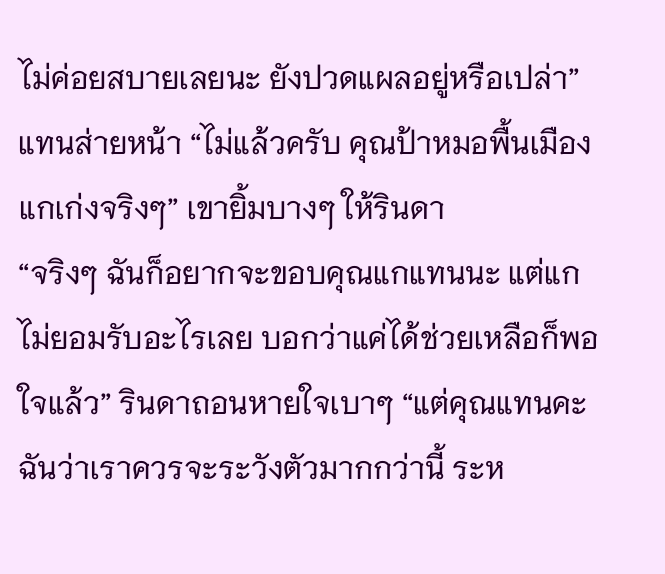ไม่ค่อยสบายเลยนะ ยังปวดแผลอยู่หรือเปล่า”
แทนส่ายหน้า “ไม่แล้วครับ คุณป้าหมอพื้นเมืองแกเก่งจริงๆ” เขายิ้มบางๆ ให้รินดา
“จริงๆ ฉันก็อยากจะขอบคุณแกแทนนะ แต่แกไม่ยอมรับอะไรเลย บอกว่าแค่ได้ช่วยเหลือก็พอใจแล้ว” รินดาถอนหายใจเบาๆ “แต่คุณแทนคะ ฉันว่าเราควรจะระวังตัวมากกว่านี้ ระห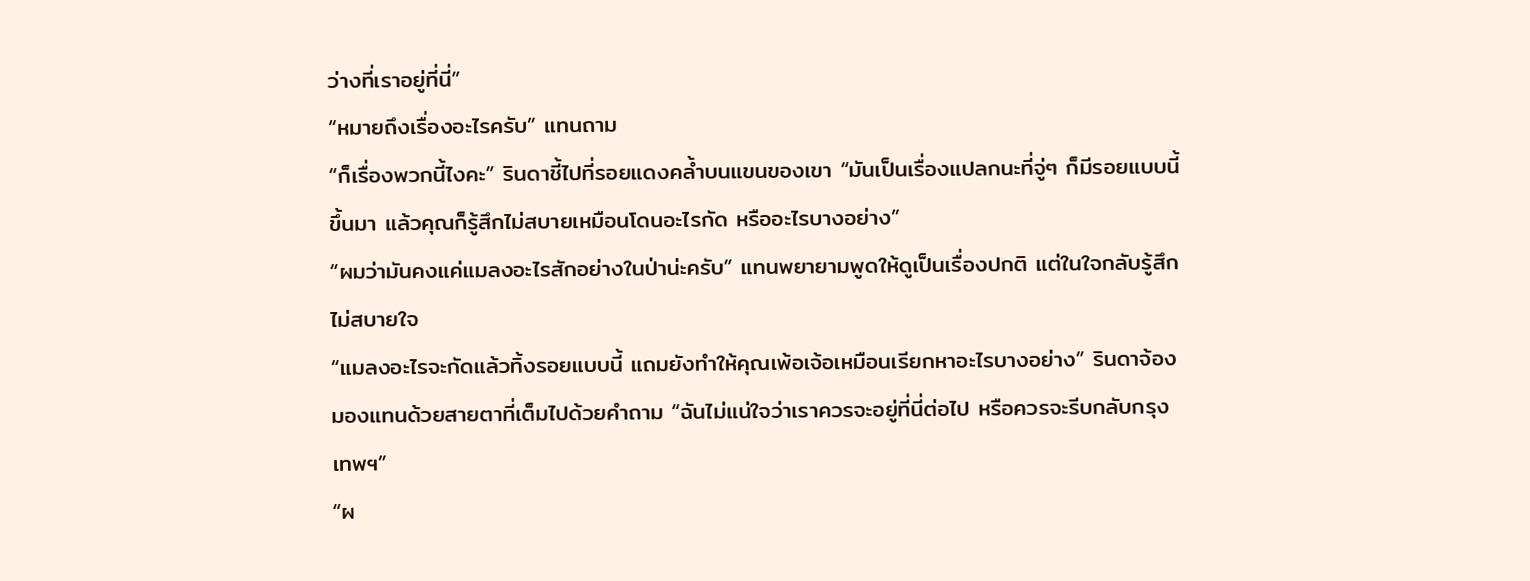ว่างที่เราอยู่ที่นี่”
“หมายถึงเรื่องอะไรครับ” แทนถาม
“ก็เรื่องพวกนี้ไงคะ” รินดาชี้ไปที่รอยแดงคล้ำบนแขนของเขา “มันเป็นเรื่องแปลกนะที่จู่ๆ ก็มีรอยแบบนี้ขึ้นมา แล้วคุณก็รู้สึกไม่สบายเหมือนโดนอะไรกัด หรืออะไรบางอย่าง”
“ผมว่ามันคงแค่แมลงอะไรสักอย่างในป่าน่ะครับ” แทนพยายามพูดให้ดูเป็นเรื่องปกติ แต่ในใจกลับรู้สึกไม่สบายใจ
“แมลงอะไรจะกัดแล้วทิ้งรอยแบบนี้ แถมยังทำให้คุณเพ้อเจ้อเหมือนเรียกหาอะไรบางอย่าง” รินดาจ้องมองแทนด้วยสายตาที่เต็มไปด้วยคำถาม “ฉันไม่แน่ใจว่าเราควรจะอยู่ที่นี่ต่อไป หรือควรจะรีบกลับกรุงเทพฯ”
“ผ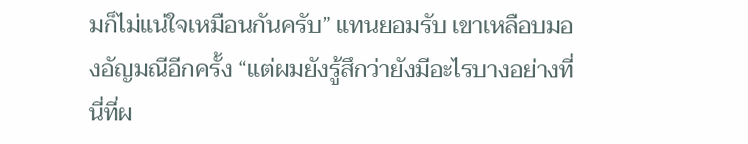มก็ไม่แน่ใจเหมือนกันครับ” แทนยอมรับ เขาเหลือบมองอัญมณีอีกครั้ง “แต่ผมยังรู้สึกว่ายังมีอะไรบางอย่างที่นี่ที่ผ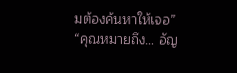มต้องค้นหาให้เจอ”
“คุณหมายถึง… อัญ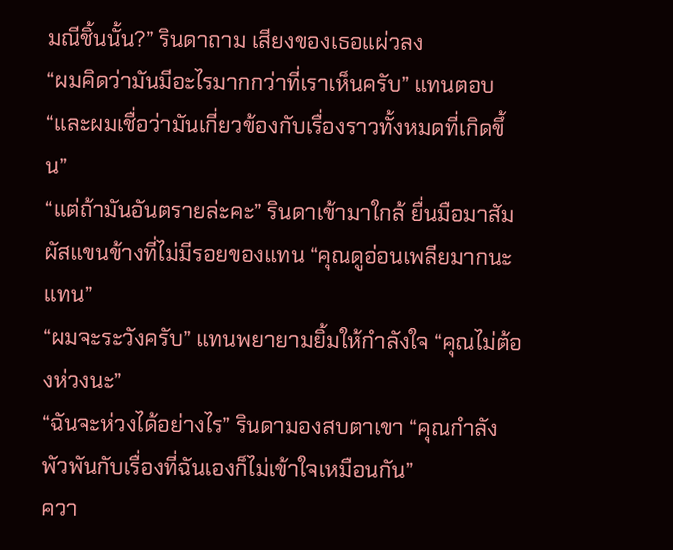มณีชิ้นนั้น?” รินดาถาม เสียงของเธอแผ่วลง
“ผมคิดว่ามันมีอะไรมากกว่าที่เราเห็นครับ” แทนตอบ “และผมเชื่อว่ามันเกี่ยวข้องกับเรื่องราวทั้งหมดที่เกิดขึ้น”
“แต่ถ้ามันอันตรายล่ะคะ” รินดาเข้ามาใกล้ ยื่นมือมาสัมผัสแขนข้างที่ไม่มีรอยของแทน “คุณดูอ่อนเพลียมากนะ แทน”
“ผมจะระวังครับ” แทนพยายามยิ้มให้กำลังใจ “คุณไม่ต้องห่วงนะ”
“ฉันจะห่วงได้อย่างไร” รินดามองสบตาเขา “คุณกำลังพัวพันกับเรื่องที่ฉันเองก็ไม่เข้าใจเหมือนกัน”
ควา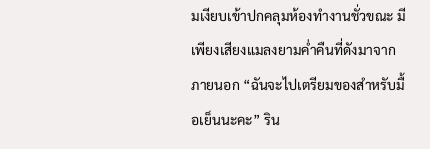มเงียบเข้าปกคลุมห้องทำงานชั่วขณะ มีเพียงเสียงแมลงยามค่ำคืนที่ดังมาจากภายนอก “ฉันจะไปเตรียมของสำหรับมื้อเย็นนะคะ” ริน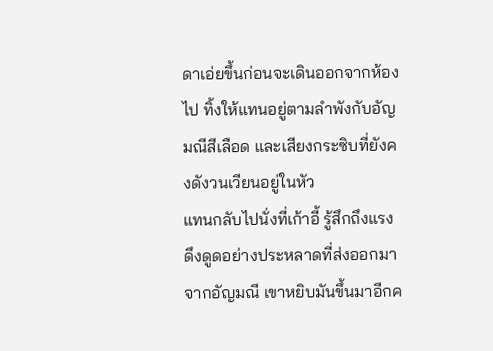ดาเอ่ยขึ้นก่อนจะเดินออกจากห้องไป ทิ้งให้แทนอยู่ตามลำพังกับอัญมณีสีเลือด และเสียงกระซิบที่ยังคงดังวนเวียนอยู่ในหัว
แทนกลับไปนั่งที่เก้าอี้ รู้สึกถึงแรงดึงดูดอย่างประหลาดที่ส่งออกมาจากอัญมณี เขาหยิบมันขึ้นมาอีกค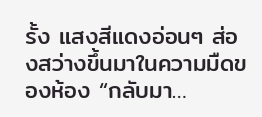รั้ง แสงสีแดงอ่อนๆ ส่องสว่างขึ้นมาในความมืดของห้อง “กลับมา…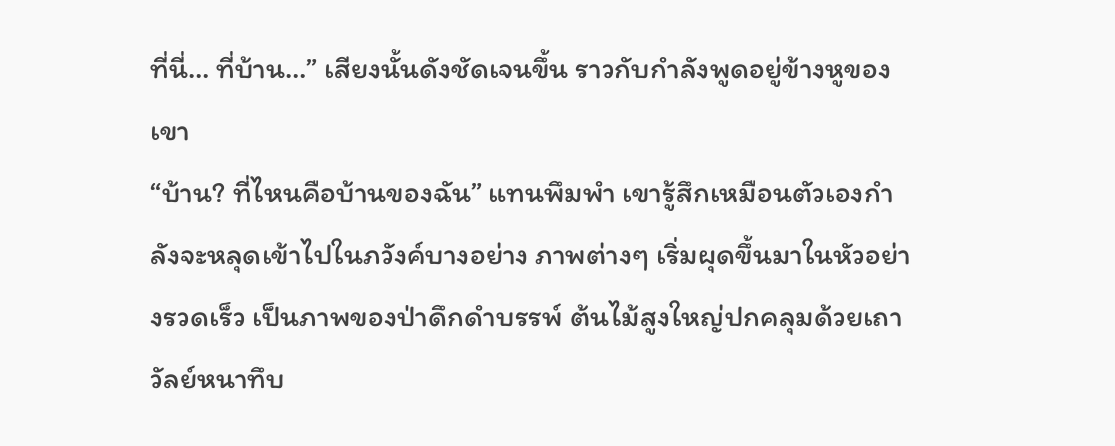ที่นี่… ที่บ้าน…” เสียงนั้นดังชัดเจนขึ้น ราวกับกำลังพูดอยู่ข้างหูของเขา
“บ้าน? ที่ไหนคือบ้านของฉัน” แทนพึมพำ เขารู้สึกเหมือนตัวเองกำลังจะหลุดเข้าไปในภวังค์บางอย่าง ภาพต่างๆ เริ่มผุดขึ้นมาในหัวอย่างรวดเร็ว เป็นภาพของป่าดึกดำบรรพ์ ต้นไม้สูงใหญ่ปกคลุมด้วยเถาวัลย์หนาทึบ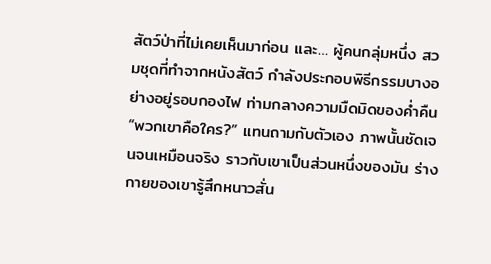สัตว์ป่าที่ไม่เคยเห็นมาก่อน และ… ผู้คนกลุ่มหนึ่ง สวมชุดที่ทำจากหนังสัตว์ กำลังประกอบพิธีกรรมบางอย่างอยู่รอบกองไฟ ท่ามกลางความมืดมิดของค่ำคืน
“พวกเขาคือใคร?” แทนถามกับตัวเอง ภาพนั้นชัดเจนจนเหมือนจริง ราวกับเขาเป็นส่วนหนึ่งของมัน ร่างกายของเขารู้สึกหนาวสั่น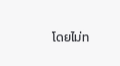โดยไม่ท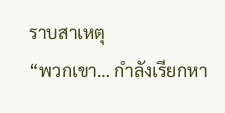ราบสาเหตุ
“พวกเขา… กำลังเรียกหา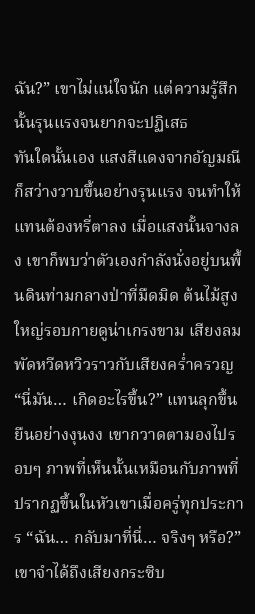ฉัน?” เขาไม่แน่ใจนัก แต่ความรู้สึกนั้นรุนแรงจนยากจะปฏิเสธ
ทันใดนั้นเอง แสงสีแดงจากอัญมณีก็สว่างวาบขึ้นอย่างรุนแรง จนทำให้แทนต้องหรี่ตาลง เมื่อแสงนั้นจางลง เขาก็พบว่าตัวเองกำลังนั่งอยู่บนพื้นดินท่ามกลางป่าที่มืดมิด ต้นไม้สูงใหญ่รอบกายดูน่าเกรงขาม เสียงลมพัดหวีดหวิวราวกับเสียงคร่ำครวญ
“นี่มัน… เกิดอะไรขึ้น?” แทนลุกขึ้นยืนอย่างงุนงง เขากวาดตามองไปรอบๆ ภาพที่เห็นนั้นเหมือนกับภาพที่ปรากฏขึ้นในหัวเขาเมื่อครู่ทุกประการ “ฉัน… กลับมาที่นี่… จริงๆ หรือ?”
เขาจำได้ถึงเสียงกระซิบ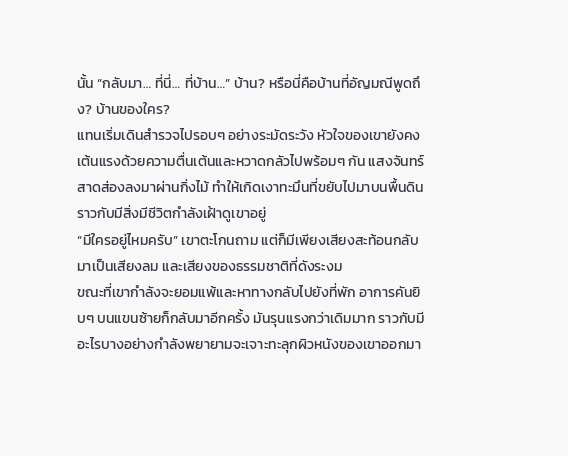นั้น “กลับมา… ที่นี่… ที่บ้าน…” บ้าน? หรือนี่คือบ้านที่อัญมณีพูดถึง? บ้านของใคร?
แทนเริ่มเดินสำรวจไปรอบๆ อย่างระมัดระวัง หัวใจของเขายังคงเต้นแรงด้วยความตื่นเต้นและหวาดกลัวไปพร้อมๆ กัน แสงจันทร์สาดส่องลงมาผ่านกิ่งไม้ ทำให้เกิดเงาทะมึนที่ขยับไปมาบนพื้นดิน ราวกับมีสิ่งมีชีวิตกำลังเฝ้าดูเขาอยู่
“มีใครอยู่ไหมครับ” เขาตะโกนถาม แต่ก็มีเพียงเสียงสะท้อนกลับมาเป็นเสียงลม และเสียงของธรรมชาติที่ดังระงม
ขณะที่เขากำลังจะยอมแพ้และหาทางกลับไปยังที่พัก อาการคันยิบๆ บนแขนซ้ายก็กลับมาอีกครั้ง มันรุนแรงกว่าเดิมมาก ราวกับมีอะไรบางอย่างกำลังพยายามจะเจาะทะลุกผิวหนังของเขาออกมา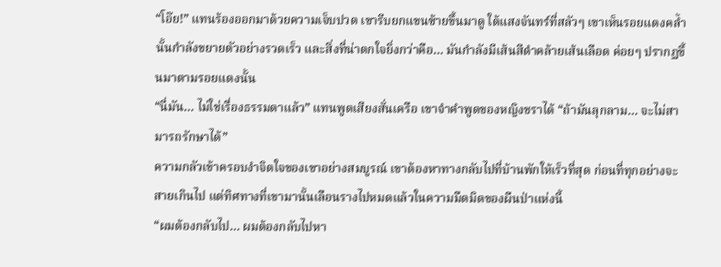“โอ๊ย!” แทนร้องออกมาด้วยความเจ็บปวด เขารีบยกแขนซ้ายขึ้นมาดู ใต้แสงจันทร์ที่สลัวๆ เขาเห็นรอยแดงคล้ำนั้นกำลังขยายตัวอย่างรวดเร็ว และสิ่งที่น่าตกใจยิ่งกว่าคือ… มันกำลังมีเส้นสีดำคล้ายเส้นเลือด ค่อยๆ ปรากฏขึ้นมาตามรอยแดงนั้น
“นี่มัน… ไม่ใช่เรื่องธรรมดาแล้ว” แทนพูดเสียงสั่นเครือ เขาจำคำพูดของหญิงชราได้ “ถ้ามันลุกลาม… จะไม่สามารถรักษาได้”
ความกลัวเข้าครอบงำจิตใจของเขาอย่างสมบูรณ์ เขาต้องหาทางกลับไปที่บ้านพักให้เร็วที่สุด ก่อนที่ทุกอย่างจะสายเกินไป แต่ทิศทางที่เขามานั้นเลือนรางไปหมดแล้วในความมืดมิดของผืนป่าแห่งนี้
“ผมต้องกลับไป… ผมต้องกลับไปหา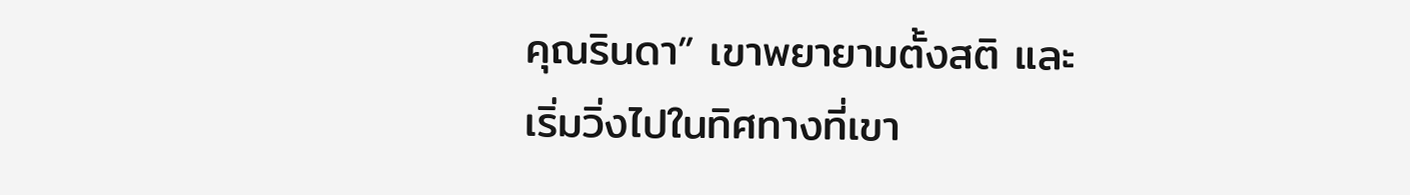คุณรินดา” เขาพยายามตั้งสติ และเริ่มวิ่งไปในทิศทางที่เขา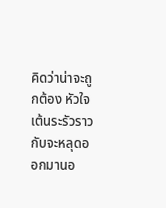คิดว่าน่าจะถูกต้อง หัวใจเต้นระรัวราวกับจะหลุดออกมานอ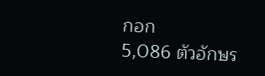กอก
5,086 ตัวอักษร